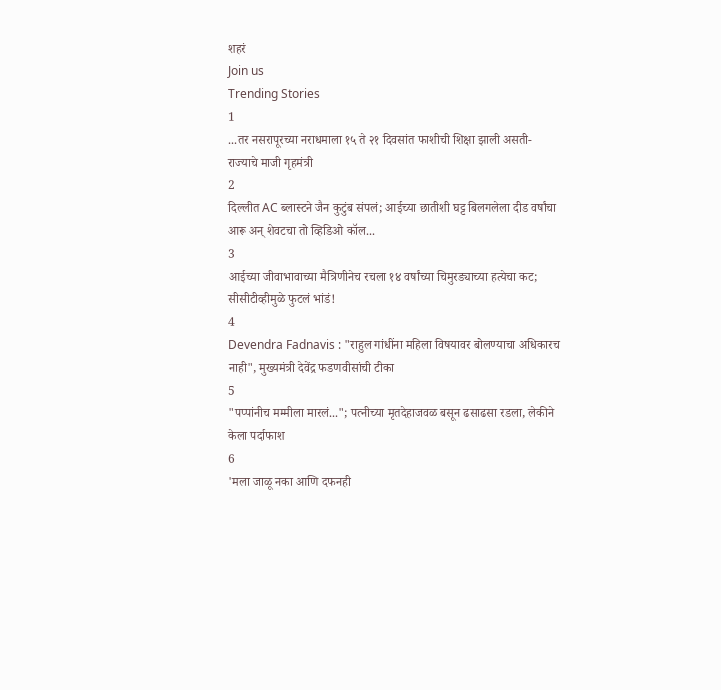शहरं
Join us
Trending Stories
1
...तर नसरापूरच्या नराधमाला १५ ते २१ दिवसांत फाशीची शिक्षा झाली असती- राज्याचे माजी गृहमंत्री
2
दिल्लीत AC ब्लास्टने जैन कुटुंब संपलं; आईच्या छातीशी घट्ट बिलगलेला दीड वर्षांचा आरू अन् शेवटचा तो व्हिडिओ कॉल...
3
आईच्या जीवाभावाच्या मैत्रिणीनेच रचला १४ वर्षांच्या चिमुरड्याच्या हत्येचा कट; सीसीटीव्हीमुळे फुटलं भांडं!
4
Devendra Fadnavis : "राहुल गांधींना महिला विषयावर बोलण्याचा अधिकारच नाही", मुख्यमंत्री देवेंद्र फडणवीसांची टीका
5
"पप्पांनीच मम्मीला मारलं..."; पत्नीच्या मृतदेहाजवळ बसून ढसाढसा रडला, लेकीने केला पर्दाफाश
6
'मला जाळू नका आणि दफनही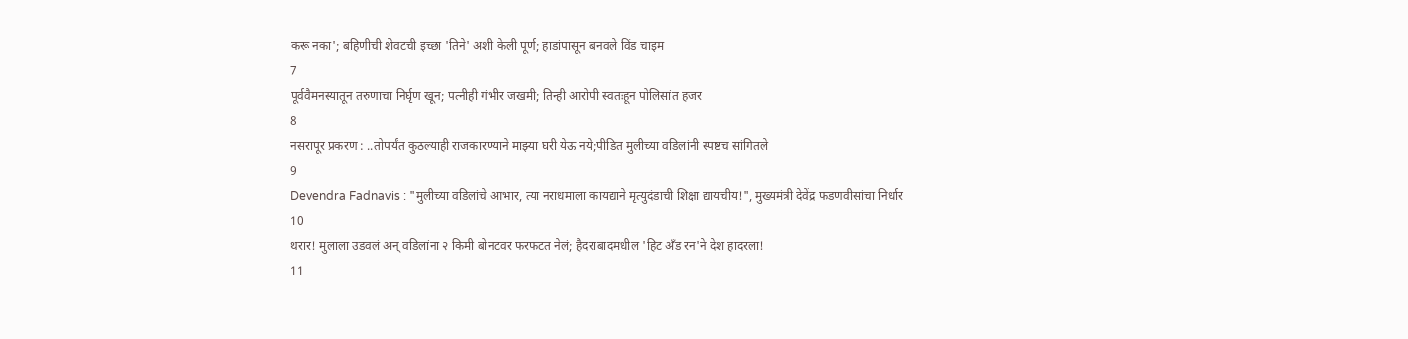करू नका'; बहिणीची शेवटची इच्छा 'तिने' अशी केली पूर्ण; हाडांपासून बनवले विंड चाइम
7
पूर्ववैमनस्यातून तरुणाचा निर्घृण खून; पत्नीही गंभीर जखमी; तिन्ही आरोपी स्वतःहून पोलिसांत हजर
8
नसरापूर प्रकरण : ..तोपर्यंत कुठल्याही राजकारण्याने माझ्या घरी येऊ नये;पीडित मुलीच्या वडिलांनी स्पष्टच सांगितले
9
Devendra Fadnavis : "मुलीच्या वडिलांचे आभार, त्या नराधमाला कायद्याने मृत्युदंडाची शिक्षा द्यायचीय!", मुख्यमंत्री देवेंद्र फडणवीसांचा निर्धार
10
थरार! मुलाला उडवलं अन् वडिलांना २ किमी बोनटवर फरफटत नेलं; हैदराबादमधील 'हिट अँड रन'ने देश हादरला!
11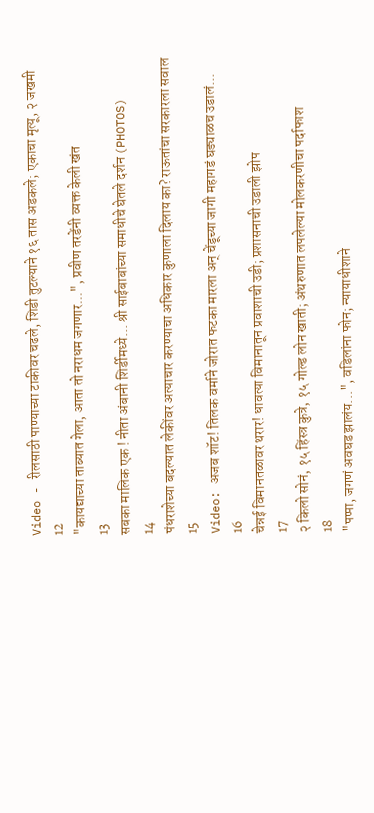Video - रीलसाठी पाण्याच्या टाकीवर चढले, शिडी तुटल्याने १६ तास अडकले; एकाचा मृत्यू, २ जखमी
12
"कायद्याच्या ताब्यात गेला, आता तो नराधम जगणार...", प्रवीण तरडेंनी व्यक्त केली खंत
13
सबका मालिक एक ! नीता अंबानी शिर्डीमध्ये... श्री साईबाबांच्या समाधीचे घेतले दर्शन (PHOTOS)
14
पंधराशेच्या बदल्यात लेकींवर अत्याचार करण्याचा अधिकार कुणाला दिलाय का? राऊतांचा सरकारला सवाल
15
Video: अजब शॉट! तिलक वर्माने जोरात फटका मारला अन् चेंडूच्या जागी महागडं घड्याळच उडालं...
16
चेन्नई विमानतळावर थरार! धावत्या विमानातून प्रवाशाची उडी; प्रशासनाची उडाली झोप
17
२ किलो सोनं, १५ हिंस्त्र कुत्रे, १५ गोल्ड लोन खाती; अंथरुणात लपलेल्या मोलकरणीचा पर्दाफाश
18
"पप्पा, जगणं अवघड झालंय...", वडिलांना फोन; न्यायाधीशाने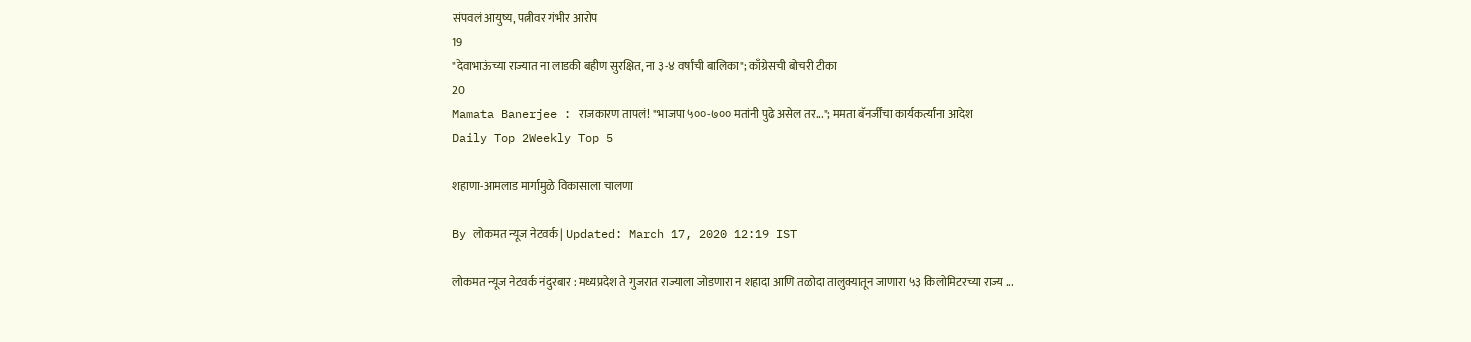संपवलं आयुष्य, पत्नीवर गंभीर आरोप
19
"देवाभाऊंच्या राज्यात ना लाडकी बहीण सुरक्षित, ना ३-४ वर्षांची बालिका"; काँग्रेसची बोचरी टीका
20
Mamata Banerjee : राजकारण तापलं! "भाजपा ५००-७०० मतांनी पुढे असेल तर..."; ममता बॅनर्जींचा कार्यकर्त्यांना आदेश
Daily Top 2Weekly Top 5

शहाणा-आमलाड मार्गामुळे विकासाला चालणा

By लोकमत न्यूज नेटवर्क | Updated: March 17, 2020 12:19 IST

लोकमत न्यूज नेटवर्क नंदुरबार : मध्यप्रदेश ते गुजरात राज्याला जोडणारा न शहादा आणि तळोदा तालुक्यातून जाणारा ५३ किलोमिटरच्या राज्य ...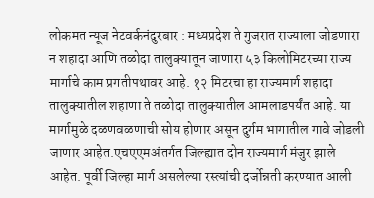लोकमत न्यूज नेटवर्कनंदुरबार : मध्यप्रदेश ते गुजरात राज्याला जोडणारा न शहादा आणि तळोदा तालुक्यातून जाणारा ५३ किलोमिटरच्या राज्य मार्गाचे काम प्रगतीपथावर आहे. १२ मिटरचा हा राज्यमार्ग शहादा तालुक्यातील शहाणा ते तळोदा तालुक्यातील आमलाडपर्यंत आहे. या मार्गामुळे दळणवळणाची सोय होणार असून दुर्गम भागातील गावे जोडली जाणार आहेत.एचएएमअंतर्गत जिल्ह्यात दोन राज्यमार्ग मंजुर झाले आहेत. पूर्वी जिल्हा मार्ग असलेल्या रस्त्यांची दर्जोन्नती करण्यात आली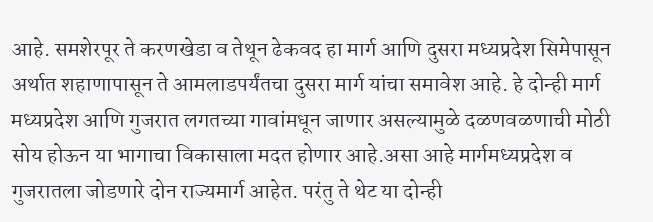आहे. समशेरपूर ते करणखेडा व तेथून ढेकवद हा मार्ग आणि दुसरा मध्यप्रदेश सिमेपासून अर्थात शहाणापासून ते आमलाडपर्यंतचा दुसरा मार्ग यांचा समावेश आहे. हे दोन्ही मार्ग मध्यप्रदेश आणि गुजरात लगतच्या गावांमधून जाणार असल्यामुळे दळणवळणाची मोठी सोय होऊन या भागाचा विकासाला मदत होणार आहे.असा आहे मार्गमध्यप्रदेश व गुजरातला जोडणारे दोन राज्यमार्ग आहेत. परंतु ते थेट या दोन्ही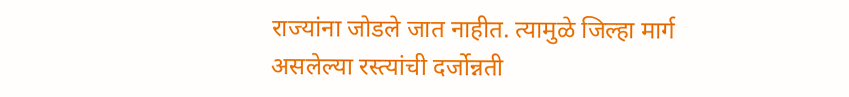राज्यांना जोडले जात नाहीत. त्यामुळे जिल्हा मार्ग असलेल्या रस्त्यांची दर्जोन्नती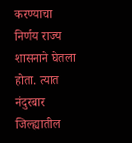करण्याचा निर्णय राज्य शासनाने घेतला होता. त्यात नंदुरबार जिल्ह्यातील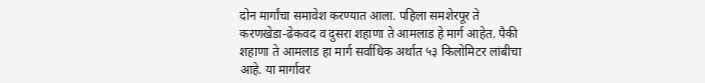दोन मार्गांचा समावेश करण्यात आला. पहिला समशेरपूर ते करणखेडा-ढेकवद व दुसरा शहाणा ते आमलाड हे मार्ग आहेत. पैकी शहाणा ते आमलाड हा मार्ग सर्वाधिक अर्थात ५३ किलोमिटर लांबीचा आहे. या मार्गावर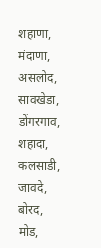शहाणा, मंदाणा, असलोद, सावखेडा, डोंगरगाव, शहादा, कलसाडी, जावदे, बोरद, मोड,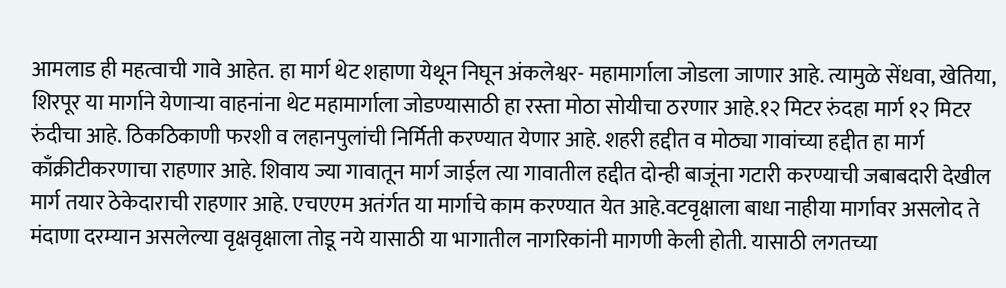आमलाड ही महत्वाची गावे आहेत. हा मार्ग थेट शहाणा येथून निघून अंकलेश्वर- महामार्गाला जोडला जाणार आहे. त्यामुळे सेंधवा, खेतिया, शिरपूर या मार्गाने येणाऱ्या वाहनांना थेट महामार्गाला जोडण्यासाठी हा रस्ता मोठा सोयीचा ठरणार आहे.१२ मिटर रुंदहा मार्ग १२ मिटर रुंदीचा आहे. ठिकठिकाणी फरशी व लहानपुलांची निर्मिती करण्यात येणार आहे. शहरी हद्दीत व मोठ्या गावांच्या हद्दीत हा मार्ग काँक्रीटीकरणाचा राहणार आहे. शिवाय ज्या गावातून मार्ग जाईल त्या गावातील हद्दीत दोन्ही बाजूंना गटारी करण्याची जबाबदारी देखील मार्ग तयार ठेकेदाराची राहणार आहे. एचएएम अतंर्गत या मार्गाचे काम करण्यात येत आहे.वटवृक्षाला बाधा नाहीया मार्गावर असलोद ते मंदाणा दरम्यान असलेल्या वृक्षवृक्षाला तोडू नये यासाठी या भागातील नागरिकांनी मागणी केली होती. यासाठी लगतच्या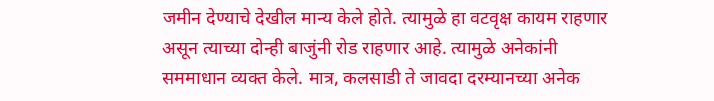जमीन देण्याचे देखील मान्य केले होते. त्यामुळे हा वटवृक्ष कायम राहणार असून त्याच्या दोन्ही बाजुंनी रोड राहणार आहे. त्यामुळे अनेकांनी सममाधान व्यक्त केले. मात्र, कलसाडी ते जावदा दरम्यानच्या अनेक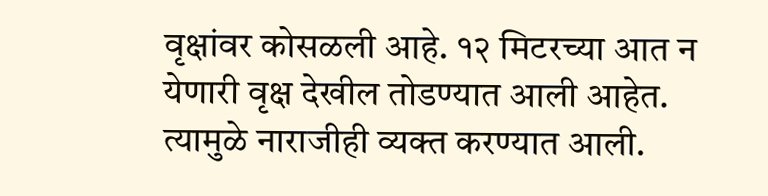वृक्षांवर कोसळली आहे. १२ मिटरच्या आत न येणारी वृक्ष देखील तोडण्यात आली आहेत. त्यामुळे नाराजीही व्यक्त करण्यात आली.